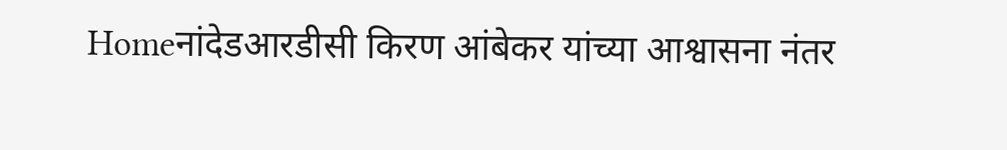Homeनांदेडआरडीसी किरण आंबेकर यांच्या आश्वासना नंतर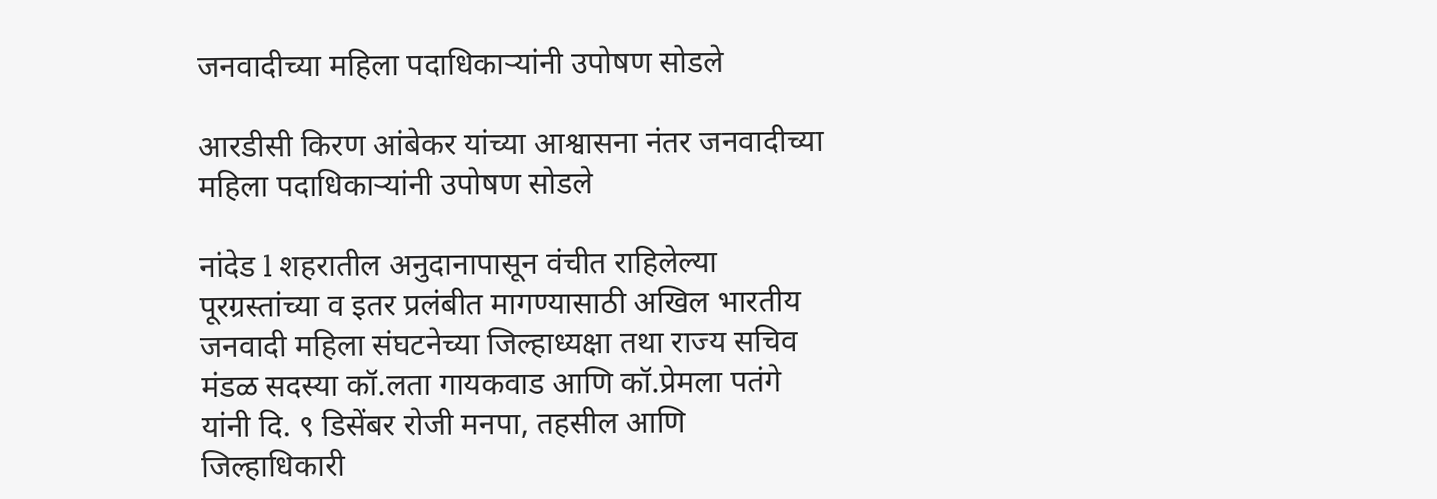जनवादीच्या महिला पदाधिकाऱ्यांनी उपोषण सोडले

आरडीसी किरण आंबेकर यांच्या आश्वासना नंतर जनवादीच्या महिला पदाधिकाऱ्यांनी उपोषण सोडले

नांदेड l शहरातील अनुदानापासून वंचीत राहिलेल्या पूरग्रस्तांच्या व इतर प्रलंबीत मागण्यासाठी अखिल भारतीय जनवादी महिला संघटनेच्या जिल्हाध्यक्षा तथा राज्य सचिव मंडळ सदस्या कॉ.लता गायकवाड आणि कॉ.प्रेमला पतंगे यांनी दि. ९ डिसेंबर रोजी मनपा, तहसील आणि जिल्हाधिकारी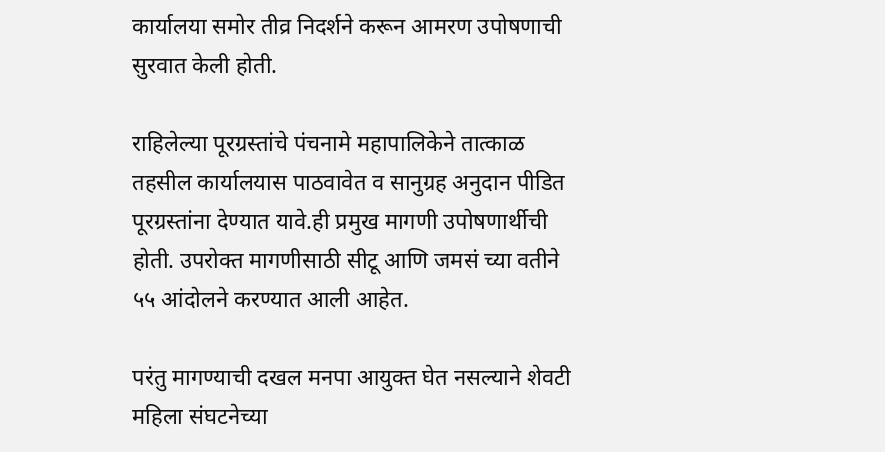कार्यालया समोर तीव्र निदर्शने करून आमरण उपोषणाची सुरवात केली होती.

राहिलेल्या पूरग्रस्तांचे पंचनामे महापालिकेने तात्काळ तहसील कार्यालयास पाठवावेत व सानुग्रह अनुदान पीडित पूरग्रस्तांना देण्यात यावे.ही प्रमुख मागणी उपोषणार्थीची होती. उपरोक्त मागणीसाठी सीटू आणि जमसं च्या वतीने ५५ आंदोलने करण्यात आली आहेत.

परंतु मागण्याची दखल मनपा आयुक्त घेत नसल्याने शेवटी महिला संघटनेच्या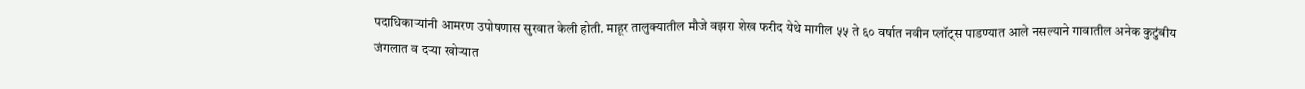पदाधिकाऱ्यांनी आमरण उपोषणास सुरवात केली होती. माहूर तालुक्यातील मौजे वझरा शेख फरीद येथे मागील ५५ ते ६० वर्षात नवीन प्लॉट्स पाडण्यात आले नसल्याने गावातील अनेक कुटुंबीय जंगलात व दऱ्या खोऱ्यात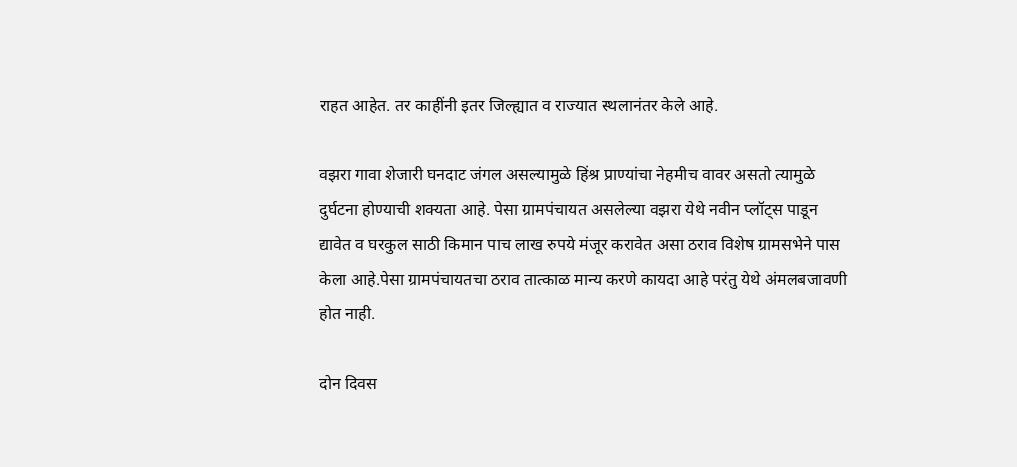राहत आहेत. तर काहींनी इतर जिल्ह्यात व राज्यात स्थलानंतर केले आहे.

वझरा गावा शेजारी घनदाट जंगल असल्यामुळे हिंश्र प्राण्यांचा नेहमीच वावर असतो त्यामुळे दुर्घटना होण्याची शक्यता आहे. पेसा ग्रामपंचायत असलेल्या वझरा येथे नवीन प्लॉट्स पाडून द्यावेत व घरकुल साठी किमान पाच लाख रुपये मंजूर करावेत असा ठराव विशेष ग्रामसभेने पास केला आहे.पेसा ग्रामपंचायतचा ठराव तात्काळ मान्य करणे कायदा आहे परंतु येथे अंमलबजावणी होत नाही.

दोन दिवस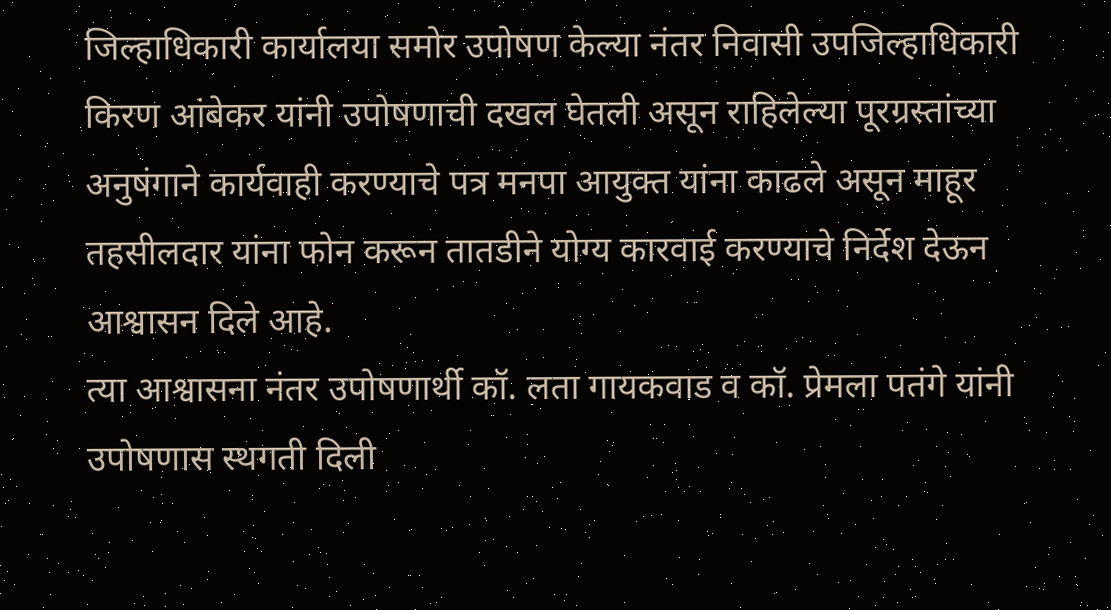जिल्हाधिकारी कार्यालया समोर उपोषण केल्या नंतर निवासी उपजिल्हाधिकारी किरण आंबेकर यांनी उपोषणाची दखल घेतली असून राहिलेल्या पूरग्रस्तांच्या अनुषंगाने कार्यवाही करण्याचे पत्र मनपा आयुक्त यांना काढले असून माहूर तहसीलदार यांना फोन करून तातडीने योग्य कारवाई करण्याचे निर्देश देऊन आश्वासन दिले आहे.
त्या आश्वासना नंतर उपोषणार्थी कॉ. लता गायकवाड व कॉ. प्रेमला पतंगे यांनी उपोषणास स्थगती दिली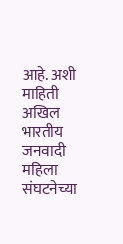आहे. अशी माहिती अखिल भारतीय जनवादी महिला संघटनेच्या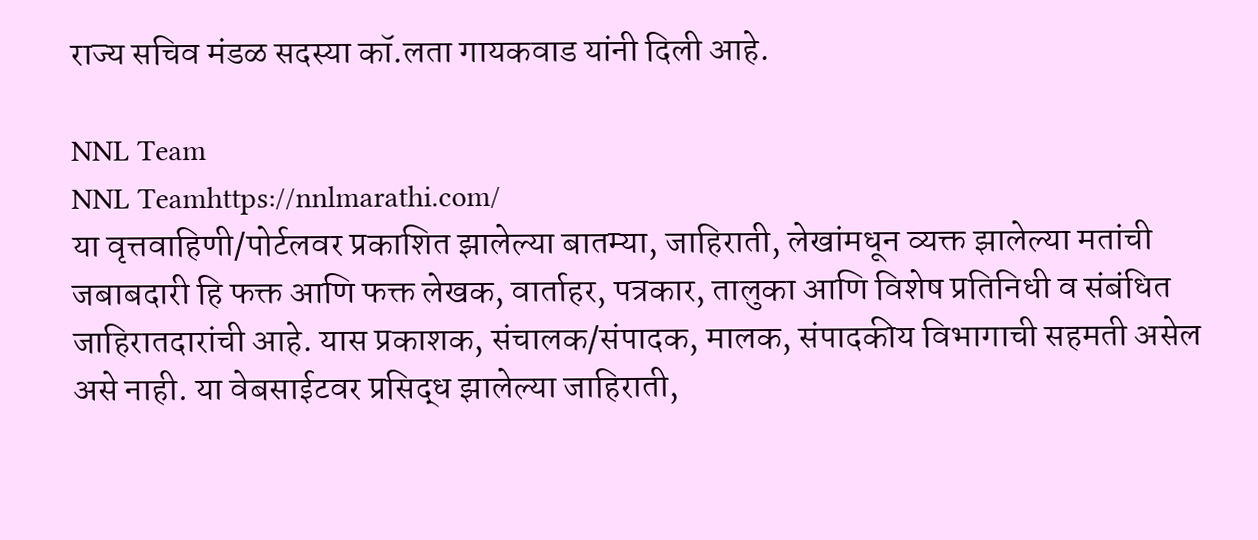राज्य सचिव मंडळ सदस्या कॉ.लता गायकवाड यांनी दिली आहे.

NNL Team
NNL Teamhttps://nnlmarathi.com/
या वृत्तवाहिणी/पोर्टलवर प्रकाशित झालेल्या बातम्या, जाहिराती, लेखांमधून व्यक्त झालेल्या मतांची जबाबदारी हि फक्त आणि फक्त लेखक, वार्ताहर, पत्रकार, तालुका आणि विशेष प्रतिनिधी व संबंधित जाहिरातदारांची आहे. यास प्रकाशक, संचालक/संपादक, मालक, संपादकीय विभागाची सहमती असेल असे नाही. या वेबसाईटवर प्रसिद्ध झालेल्या जाहिराती,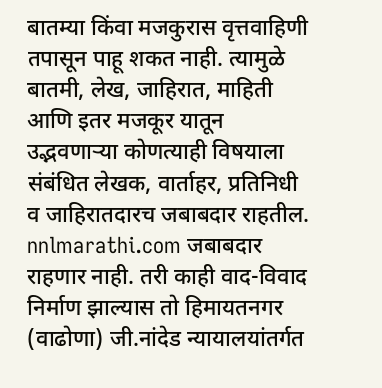बातम्या किंवा मजकुरास वृत्तवाहिणी तपासून पाहू शकत नाही. त्यामुळे बातमी, लेख, जाहिरात, माहिती आणि इतर मजकूर यातून उद्भवणाऱ्या कोणत्याही विषयाला संबंधित लेखक, वार्ताहर, प्रतिनिधी व जाहिरातदारच जबाबदार राहतील. nnlmarathi.com जबाबदार राहणार नाही. तरी काही वाद-विवाद निर्माण झाल्यास तो हिमायतनगर (वाढोणा) जी.नांदेड न्यायालयांतर्गत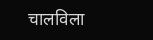चालविला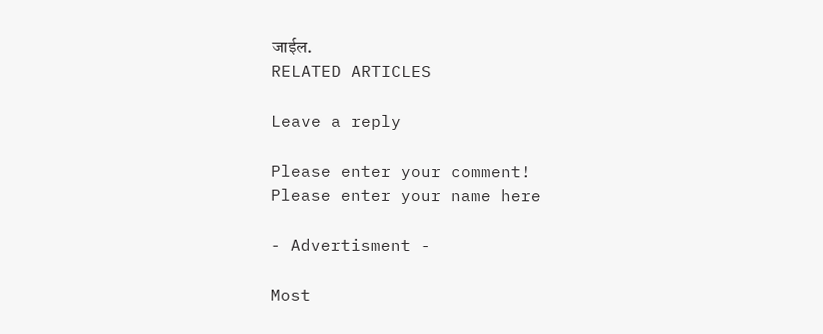जाईल.
RELATED ARTICLES

Leave a reply

Please enter your comment!
Please enter your name here

- Advertisment -

Most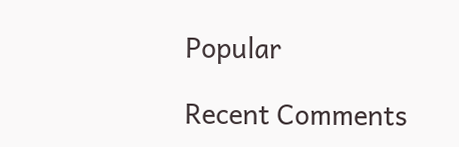Popular

Recent Comments